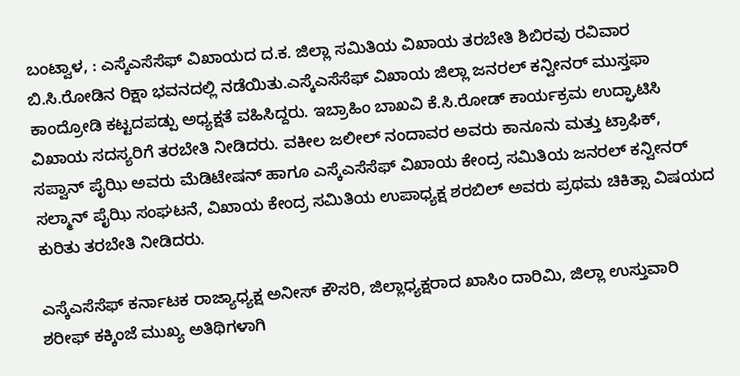ಬಂಟ್ವಾಳ, : ಎಸ್ಕೆಎಸೆಸೆಫ್ ವಿಖಾಯದ ದ.ಕ. ಜಿಲ್ಲಾ ಸಮಿತಿಯ ವಿಖಾಯ ತರಬೇತಿ ಶಿಬಿರವು ರವಿವಾರ ಬಿ.ಸಿ.ರೋಡಿನ ರಿಕ್ಷಾ ಭವನದಲ್ಲಿ ನಡೆಯಿತು.ಎಸ್ಕೆಎಸೆಸೆಫ್ ವಿಖಾಯ ಜಿಲ್ಲಾ ಜನರಲ್ ಕನ್ವೀನರ್ ಮುಸ್ತಫಾ ಕಾಂದ್ರೋಡಿ ಕಟ್ಟದಪಡ್ಪು ಅಧ್ಯಕ್ಷತೆ ವಹಿಸಿದ್ದರು. ಇಬ್ರಾಹಿಂ ಬಾಖವಿ ಕೆ.ಸಿ.ರೋಡ್ ಕಾರ್ಯಕ್ರಮ ಉದ್ಘಾಟಿಸಿ ವಿಖಾಯ ಸದಸ್ಯರಿಗೆ ತರಬೇತಿ ನೀಡಿದರು. ವಕೀಲ ಜಲೀಲ್ ನಂದಾವರ ಅವರು ಕಾನೂನು ಮತ್ತು ಟ್ರಾಫಿಕ್, ಸಪ್ವಾನ್ ಪೈಝಿ ಅವರು ಮೆಡಿಟೇಷನ್ ಹಾಗೂ ಎಸ್ಕೆಎಸೆಸೆಫ್ ವಿಖಾಯ ಕೇಂದ್ರ ಸಮಿತಿಯ ಜನರಲ್ ಕನ್ವೀನರ್ ಸಲ್ಮಾನ್ ಪೈಝಿ ಸಂಘಟನೆ, ವಿಖಾಯ ಕೇಂದ್ರ ಸಮಿತಿಯ ಉಪಾಧ್ಯಕ್ಷ ಶರಬಿಲ್ ಅವರು ಪ್ರಥಮ ಚಿಕಿತ್ಸಾ ವಿಷಯದ ಕುರಿತು ತರಬೇತಿ ನೀಡಿದರು.

ಎಸ್ಕೆಎಸೆಸೆಫ್ ಕರ್ನಾಟಕ ರಾಜ್ಯಾಧ್ಯಕ್ಷ ಅನೀಸ್ ಕೌಸರಿ, ಜಿಲ್ಲಾಧ್ಯಕ್ಷರಾದ ಖಾಸಿಂ ದಾರಿಮಿ, ಜಿಲ್ಲಾ ಉಸ್ತುವಾರಿ ಶರೀಫ್ ಕಕ್ಕಿಂಜೆ ಮುಖ್ಯ ಅತಿಥಿಗಳಾಗಿ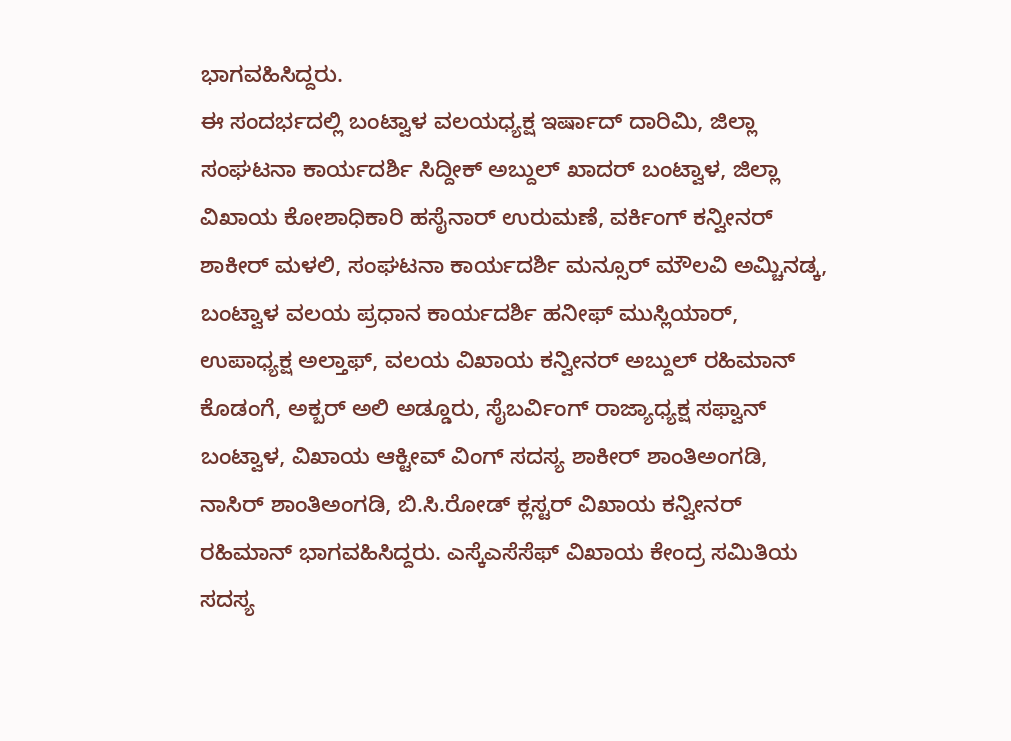ಭಾಗವಹಿಸಿದ್ದರು.
ಈ ಸಂದರ್ಭದಲ್ಲಿ ಬಂಟ್ವಾಳ ವಲಯಧ್ಯಕ್ಷ ಇರ್ಷಾದ್ ದಾರಿಮಿ, ಜಿಲ್ಲಾ ಸಂಘಟನಾ ಕಾರ್ಯದರ್ಶಿ ಸಿದ್ದೀಕ್ ಅಬ್ದುಲ್ ಖಾದರ್ ಬಂಟ್ವಾಳ, ಜಿಲ್ಲಾ ವಿಖಾಯ ಕೋಶಾಧಿಕಾರಿ ಹಸೈನಾರ್ ಉರುಮಣೆ, ವರ್ಕಿಂಗ್ ಕನ್ವೀನರ್ ಶಾಕೀರ್ ಮಳಲಿ, ಸಂಘಟನಾ ಕಾರ್ಯದರ್ಶಿ ಮನ್ಸೂರ್ ಮೌಲವಿ ಅಮ್ಚಿನಡ್ಕ, ಬಂಟ್ವಾಳ ವಲಯ ಪ್ರಧಾನ ಕಾರ್ಯದರ್ಶಿ ಹನೀಫ್ ಮುಸ್ಲಿಯಾರ್, ಉಪಾಧ್ಯಕ್ಷ ಅಲ್ತಾಫ್, ವಲಯ ವಿಖಾಯ ಕನ್ವೀನರ್ ಅಬ್ದುಲ್ ರಹಿಮಾನ್ ಕೊಡಂಗೆ, ಅಕ್ಬರ್ ಅಲಿ ಅಡ್ಡೂರು, ಸೈಬರ್ವಿಂಗ್ ರಾಜ್ಯಾಧ್ಯಕ್ಷ ಸಫ್ವಾನ್ ಬಂಟ್ವಾಳ, ವಿಖಾಯ ಆಕ್ಟೀವ್ ವಿಂಗ್ ಸದಸ್ಯ ಶಾಕೀರ್ ಶಾಂತಿಅಂಗಡಿ, ನಾಸಿರ್ ಶಾಂತಿಅಂಗಡಿ, ಬಿ.ಸಿ.ರೋಡ್ ಕ್ಲಸ್ಟರ್ ವಿಖಾಯ ಕನ್ವೀನರ್ ರಹಿಮಾನ್ ಭಾಗವಹಿಸಿದ್ದರು. ಎಸ್ಕೆಎಸೆಸೆಫ್ ವಿಖಾಯ ಕೇಂದ್ರ ಸಮಿತಿಯ ಸದಸ್ಯ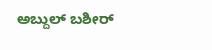ಅಬ್ದುಲ್ ಬಶೀರ್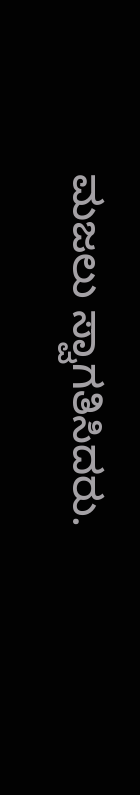ಮಜಲು ಸ್ವಾಗತಿಸಿದರು.